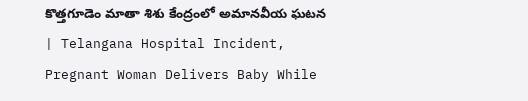కొత్తగూడెం మాతా శిశు కేంద్రంలో అమానవీయ ఘటన | Telangana Hospital Incident, Pregnant Woman Delivers Baby While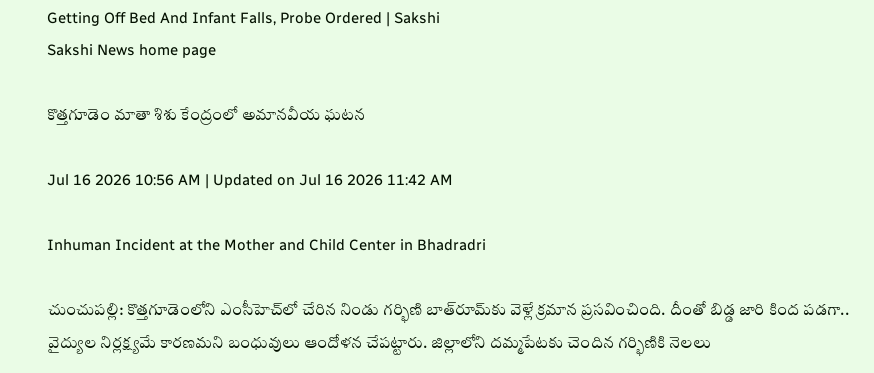Getting Off Bed And Infant Falls, Probe Ordered | Sakshi
Sakshi News home page

కొత్తగూడెం మాతా శిశు కేంద్రంలో అమానవీయ ఘటన

Jul 16 2026 10:56 AM | Updated on Jul 16 2026 11:42 AM

Inhuman Incident at the Mother and Child Center in Bhadradri

చుంచుపల్లి: కొత్తగూడెంలోని ఎంసీహెచ్‌లో చేరిన నిండు గర్భిణి బాత్‌రూమ్‌కు వెళ్లే క్రమాన ప్రసవించింది. దీంతో బిడ్డ జారి కింద పడగా.. వైద్యుల నిర్లక్ష్యమే కారణమని బంధువులు ఆందోళన చేపట్టారు. జిల్లాలోని దమ్మపేటకు చెందిన గర్భిణికి నెలలు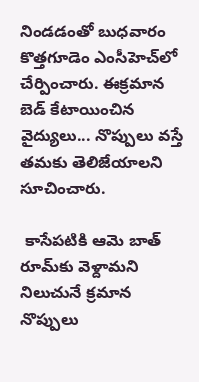నిండడంతో బుధవారం కొత్తగూడెం ఎంసీహెచ్‌లో చేర్పించారు. ఈక్రమాన బెడ్‌ కేటాయించిన వైద్యులు... నొప్పులు వస్తే తమకు తెలిజేయాలని సూచించారు.

 కాసేపటికి ఆమె బాత్‌ రూమ్‌కు వెళ్దామని నిలుచునే క్రమాన నొప్పులు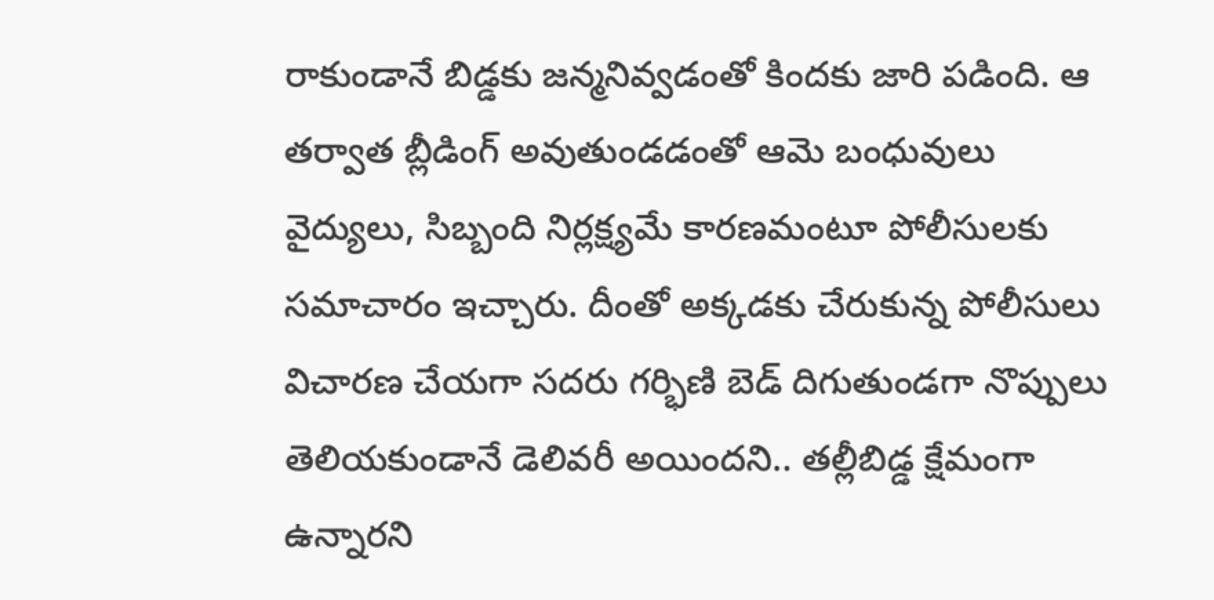రాకుండానే బిడ్డకు జన్మనివ్వడంతో కిందకు జారి పడింది. ఆ తర్వాత బ్లీడింగ్‌ అవుతుండడంతో ఆమె బంధువులు వైద్యులు, సిబ్బంది నిర్లక్ష్యమే కారణమంటూ పోలీసులకు సమాచారం ఇచ్చారు. దీంతో అక్కడకు చేరుకున్న పోలీసులు విచారణ చేయగా సదరు గర్భిణి బెడ్‌ దిగుతుండగా నొప్పులు తెలియకుండానే డెలివరీ అయిందని.. తల్లీబిడ్డ క్షేమంగా ఉన్నారని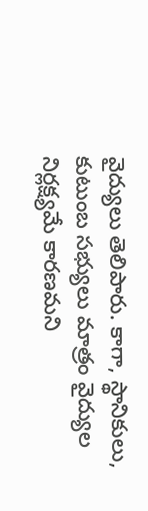వైద్యులు తెలిపారు. కాగా, స్థానికులు, కుటుంబ సభ్యులు మాత్రం వైద్యుల నిర్లక్ష్యమే కారణమని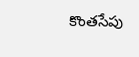కొంతసేపు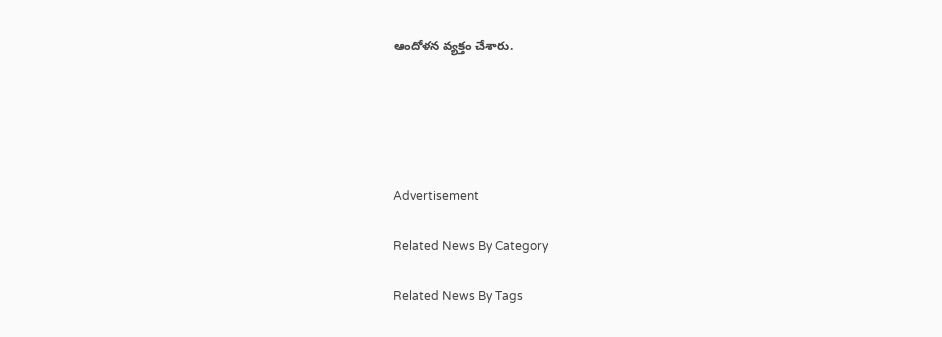ఆందోళన వ్యక్తం చేశారు.





Advertisement

Related News By Category

Related News By Tags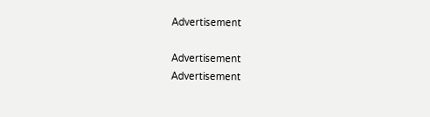Advertisement

Advertisement
Advertisement